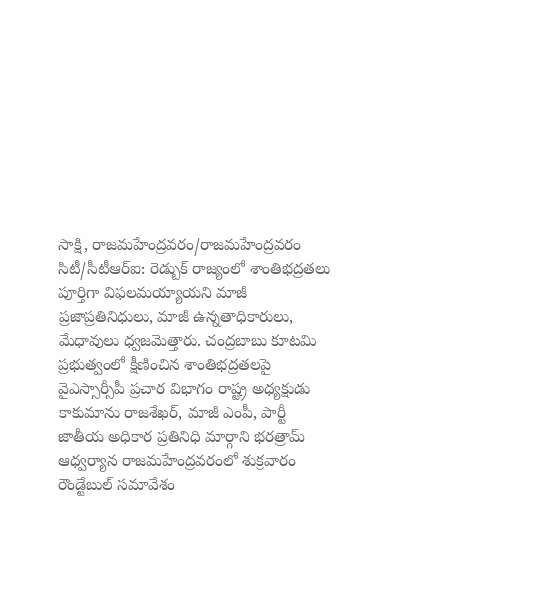సాక్షి, రాజమహేంద్రవరం/రాజమహేంద్రవరం సిటీ/సీటీఆర్ఐ: రెడ్బుక్ రాజ్యంలో శాంతిభద్రతలు పూర్తిగా విఫలమయ్యాయని మాజీ ప్రజాప్రతినిధులు, మాజీ ఉన్నతాధికారులు, మేధావులు ధ్వజమెత్తారు. చంద్రబాబు కూటమి ప్రభుత్వంలో క్షీణించిన శాంతిభద్రతలపై వైఎస్సార్సీపీ ప్రచార విభాగం రాష్ట్ర అధ్యక్షుడు కాకుమాను రాజశేఖర్, మాజీ ఎంపీ, పార్టీ జాతీయ అధికార ప్రతినిధి మార్గాని భరత్రామ్ ఆధ్వర్యాన రాజమహేంద్రవరంలో శుక్రవారం రౌండ్టేబుల్ సమావేశం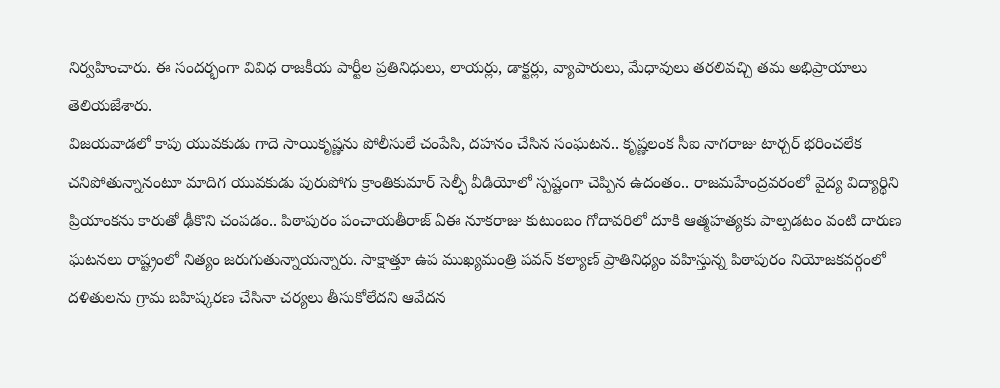నిర్వహించారు. ఈ సందర్భంగా వివిధ రాజకీయ పార్టీల ప్రతినిధులు, లాయర్లు, డాక్టర్లు, వ్యాపారులు, మేధావులు తరలివచ్చి తమ అభిప్రాయాలు తెలియజేశారు.
విజయవాడలో కాపు యువకుడు గాదె సాయికృష్ణను పోలీసులే చంపేసి, దహనం చేసిన సంఘటన.. కృష్ణలంక సీఐ నాగరాజు టార్చర్ భరించలేక చనిపోతున్నానంటూ మాదిగ యువకుడు పురుపోగు క్రాంతికుమార్ సెల్ఫీ వీడియోలో స్పష్టంగా చెప్పిన ఉదంతం.. రాజమహేంద్రవరంలో వైద్య విద్యార్థిని ప్రియాంకను కారుతో ఢీకొని చంపడం.. పిఠాపురం పంచాయతీరాజ్ ఏఈ నూకరాజు కుటుంబం గోదావరిలో దూకి ఆత్మహత్యకు పాల్పడటం వంటి దారుణ ఘటనలు రాష్ట్రంలో నిత్యం జరుగుతున్నాయన్నారు. సాక్షాత్తూ ఉప ముఖ్యమంత్రి పవన్ కల్యాణ్ ప్రాతినిధ్యం వహిస్తున్న పిఠాపురం నియోజకవర్గంలో దళితులను గ్రామ బహిష్కరణ చేసినా చర్యలు తీసుకోలేదని ఆవేదన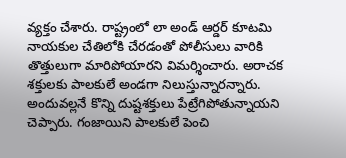వ్యక్తం చేశారు. రాష్ట్రంలో లా అండ్ ఆర్డర్ కూటమి నాయకుల చేతిలోకి చేరడంతో పోలీసులు వారికి తొత్తులుగా మారిపోయారని విమర్శించారు. అరాచక శక్తులకు పాలకులే అండగా నిలుస్తున్నారన్నారు. అందువల్లనే కొన్ని దుష్టశక్తులు పేట్రేగిపోతున్నాయని చెప్పారు. గంజాయిని పాలకులే పెంచి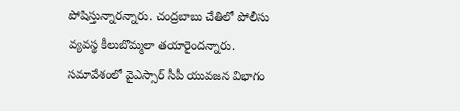పోషిస్తున్నారన్నారు. చంద్రబాబు చేతిలో పోలీసు వ్యవస్థ కీలుబొమ్మలా తయారైందన్నారు. సమావేశంలో వైఎస్సార్ సీపీ యువజన విభాగం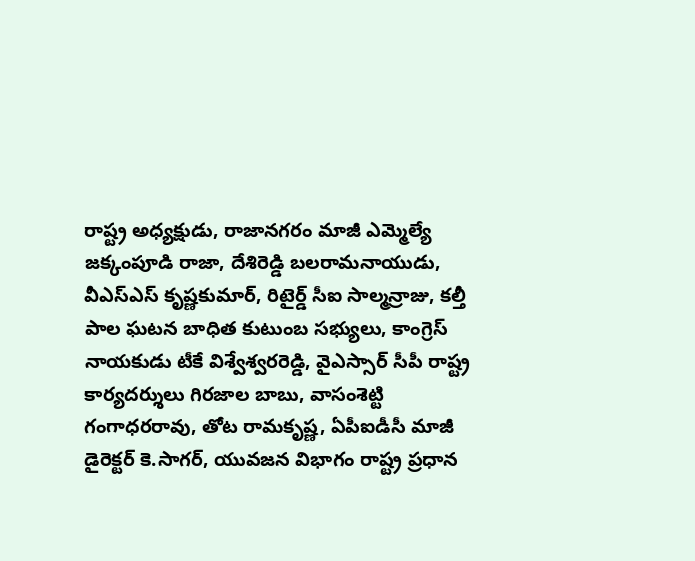రాష్ట్ర అధ్యక్షుడు, రాజానగరం మాజీ ఎమ్మెల్యే జక్కంపూడి రాజా, దేశిరెడ్డి బలరామనాయుడు, వీఎస్ఎస్ కృష్ణకుమార్, రిటైర్డ్ సీఐ సాల్మన్రాజు, కల్తీ పాల ఘటన బాధిత కుటుంబ సభ్యులు, కాంగ్రెస్ నాయకుడు టీకే విశ్వేశ్వరరెడ్డి, వైఎస్సార్ సీపీ రాష్ట్ర కార్యదర్శులు గిరజాల బాబు, వాసంశెట్టి గంగాధరరావు, తోట రామకృష్ణ, ఏపీఐడీసీ మాజీ డైరెక్టర్ కె.సాగర్, యువజన విభాగం రాష్ట్ర ప్రధాన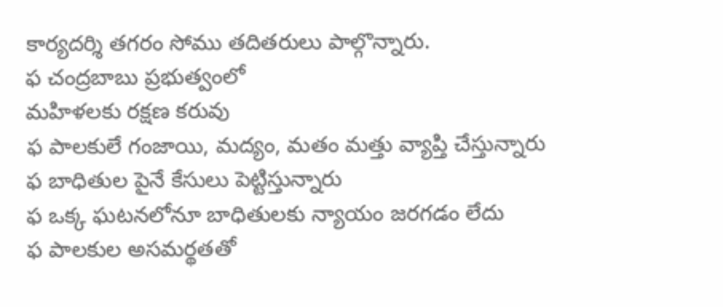కార్యదర్శి తగరం సోము తదితరులు పాల్గొన్నారు.
ఫ చంద్రబాబు ప్రభుత్వంలో
మహిళలకు రక్షణ కరువు
ఫ పాలకులే గంజాయి, మద్యం, మతం మత్తు వ్యాప్తి చేస్తున్నారు
ఫ బాధితుల పైనే కేసులు పెట్టిస్తున్నారు
ఫ ఒక్క ఘటనలోనూ బాధితులకు న్యాయం జరగడం లేదు
ఫ పాలకుల అసమర్థతతో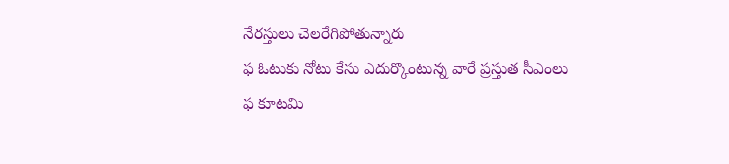నేరస్తులు చెలరేగిపోతున్నారు
ఫ ఓటుకు నోటు కేసు ఎదుర్కొంటున్న వారే ప్రస్తుత సీఎంలు
ఫ కూటమి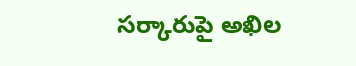సర్కారుపై అఖిల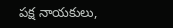పక్ష నాయకులు,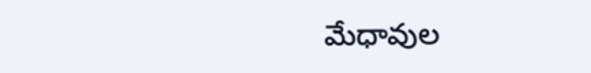మేధావుల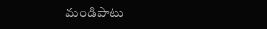మండిపాటు